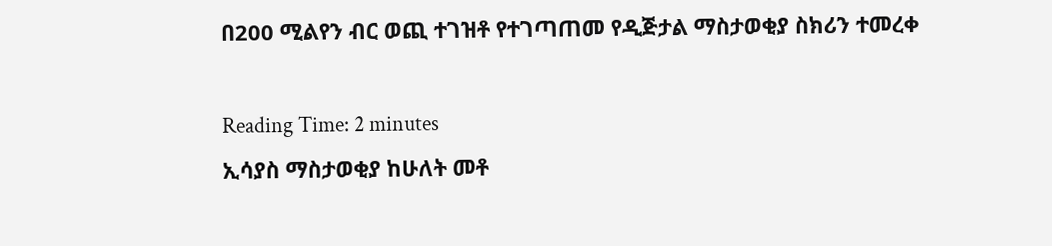በ200 ሚልየን ብር ወጪ ተገዝቶ የተገጣጠመ የዲጅታል ማስታወቂያ ስክሪን ተመረቀ

Reading Time: 2 minutes
ኢሳያስ ማስታወቂያ ከሁለት መቶ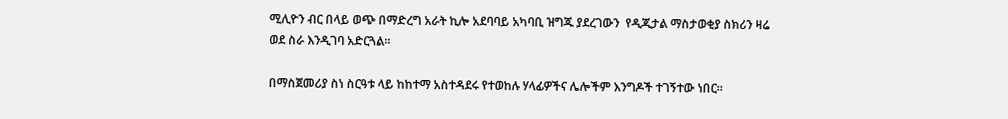ሚሊዮን ብር በላይ ወጭ በማድረግ አራት ኪሎ አደባባይ አካባቢ ዝግጁ ያደረገውን  የዲጂታል ማስታወቂያ ስክሪን ዛሬ ወደ ስራ እንዲገባ አድርጓል፡፡

በማስጀመሪያ ስነ ስርዓቱ ላይ ከከተማ አስተዳደሩ የተወከሉ ሃላፊዎችና ሌሎችም እንግዶች ተገኝተው ነበር፡፡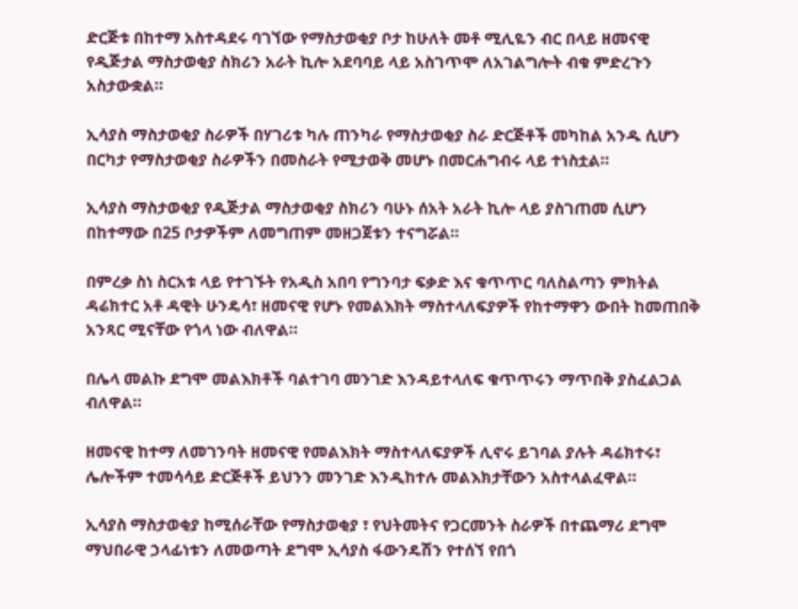ድርጅቱ በከተማ አስተዳደሩ ባገኘው የማስታወቂያ ቦታ ከሁለት መቶ ሚሊዬን ብር በላይ ዘመናዊ የዲጅታል ማስታወቂያ ስክሪን አራት ኪሎ አደባባይ ላይ አስገጥሞ ለአገልግሎት ብቁ ምድረጉን አስታውቋል።

ኢሳያስ ማስታወቂያ ስራዎች በሃገሪቱ ካሉ ጠንካራ የማስታወቂያ ስራ ድርጅቶች መካከል አንዱ ሲሆን በርካታ የማስታወቂያ ስራዎችን በመስራት የሚታወቅ መሆኑ በመርሐግብሩ ላይ ተነስቷል።

ኢሳያስ ማስታወቂያ የዲጅታል ማስታወቂያ ስክሪን ባሁኑ ሰአት አራት ኪሎ ላይ ያስገጠመ ሲሆን በከተማው በ25 ቦታዎችም ለመግጠም መዘጋጀቱን ተናግሯል።

በምረቃ ስነ ስርአቱ ላይ የተገኙት የአዲስ አበባ የግንባታ ፍቃድ እና ቁጥጥር ባለስልጣን ምክትል ዳሬክተር አቶ ዳዊት ሁንዴሳ፣ ዘመናዊ የሆኑ የመልእክት ማስተላለፍያዎች የከተማዋን ውበት ከመጠበቅ አንጻር ሚናቸው የጎላ ነው ብለዋል።

በሌላ መልኩ ደግሞ መልእክቶች ባልተገባ መንገድ እንዳይተላለፍ ቁጥጥሩን ማጥበቅ ያስፈልጋል ብለዋል።

ዘመናዊ ከተማ ለመገንባት ዘመናዊ የመልእክት ማስተላለፍያዎች ሊኖሩ ይገባል ያሉት ዳሬክተሩ፣ ሌሎችም ተመሳሳይ ድርጅቶች ይህንን መንገድ እንዲከተሉ መልእክታቸውን አስተላልፈዋል።

ኢሳያስ ማስታወቂያ ከሚሰራቸው የማስታወቂያ ፣ የህትመትና የጋርመንት ስራዎች በተጨማሪ ደግሞ ማህበራዊ ኃላፊነቱን ለመወጣት ደግሞ ኢሳያስ ፋውንዴሽን የተሰኘ የበጎ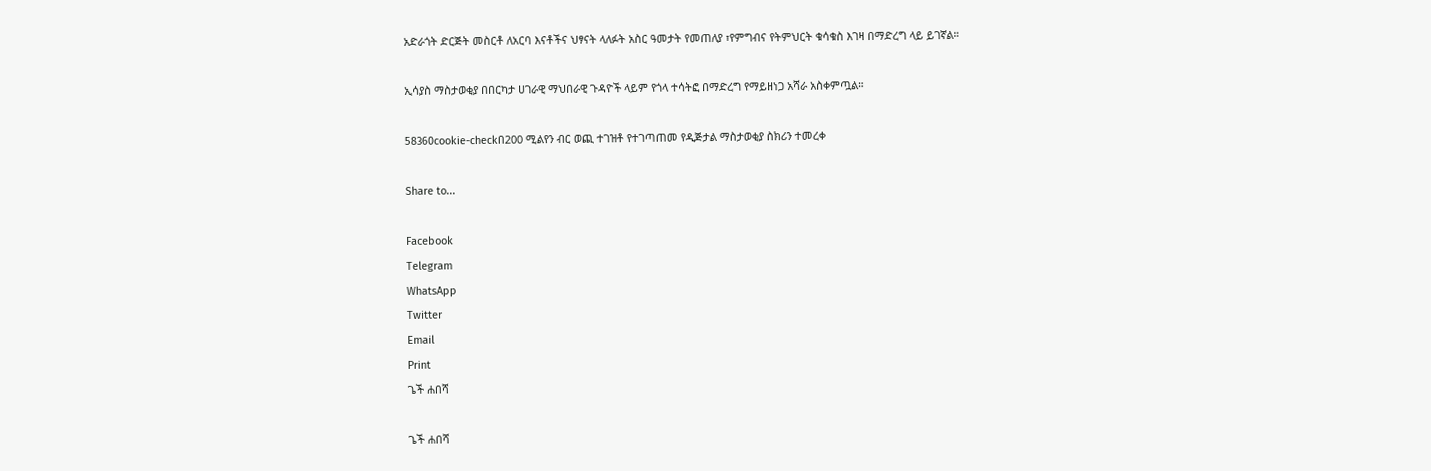አድራጎት ድርጅት መስርቶ ለአርባ እናቶችና ህፃናት ላለፉት አስር ዓመታት የመጠለያ ፣የምግብና የትምህርት ቁሳቁስ እገዛ በማድረግ ላይ ይገኛል።

ኢሳያስ ማስታወቂያ በበርካታ ሀገራዊ ማህበራዊ ጉዳዮች ላይም የጎላ ተሳትፎ በማድረግ የማይዘነጋ አሻራ አስቀምጧል።

58360cookie-checkበ200 ሚልየን ብር ወጪ ተገዝቶ የተገጣጠመ የዲጅታል ማስታወቂያ ስክሪን ተመረቀ

Share to...

Facebook
Telegram
WhatsApp
Twitter
Email
Print
ጌች ሐበሻ

ጌች ሐበሻ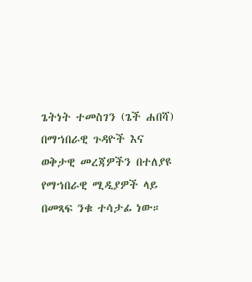ጌትነት ተመስገን (ጌች ሐበሻ) በማኀበራዊ ጉዳዮች እና ወቅታዊ መረጃዎችን በተለያዩ የማኀበራዊ ሚዲያዎች ላይ በመጻፍ ንቁ ተሳታፊ ነው።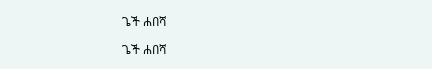ጌች ሐበሻ

ጌች ሐበሻ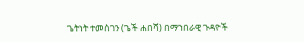ጌትነት ተመስገን (ጌች ሐበሻ) በማኀበራዊ ጉዳዮች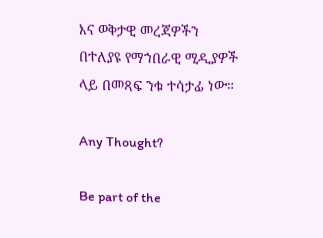እና ወቅታዊ መረጃዎችን በተለያዩ የማኀበራዊ ሚዲያዎች ላይ በመጻፍ ንቁ ተሳታፊ ነው።

Any Thought?

Be part of the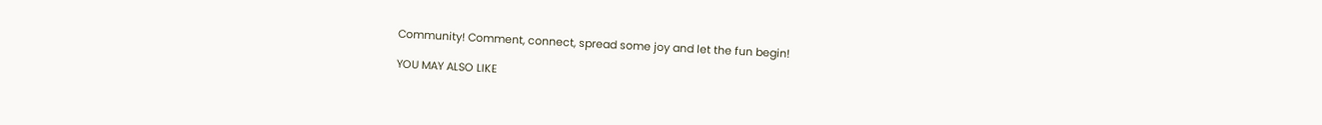Community! Comment, connect, spread some joy and let the fun begin!

YOU MAY ALSO LIKE